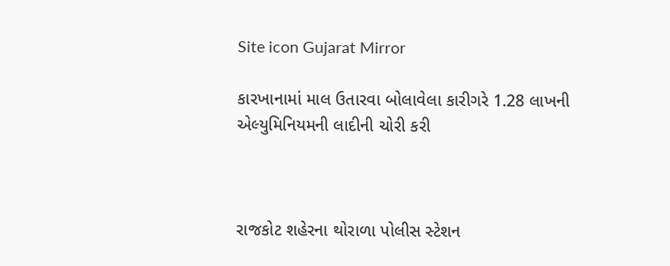Site icon Gujarat Mirror

કારખાનામાં માલ ઉતારવા બોલાવેલા કારીગરે 1.28 લાખની એલ્યુમિનિયમની લાદીની ચોરી કરી



રાજકોટ શહેરના થોરાળા પોલીસ સ્ટેશન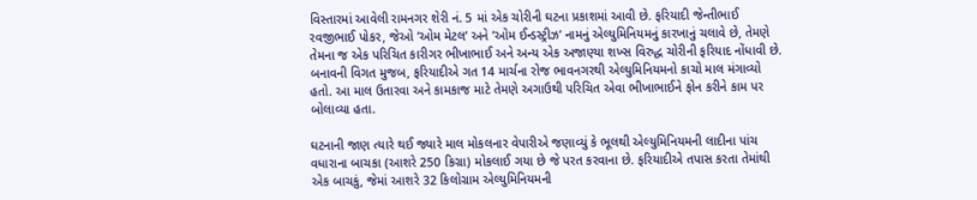વિસ્તારમાં આવેલી રામનગર શેરી નં. 5 માં એક ચોરીની ઘટના પ્રકાશમાં આવી છે. ફરિયાદી જેન્તીભાઈ રવજીભાઈ પોકર, જેઓ ’ઓમ મેટલ’ અને ’ઓમ ઈન્ડસ્ટ્રીઝ’ નામનું એલ્યુમિનિયમનું કારખાનું ચલાવે છે, તેમણે તેમના જ એક પરિચિત કારીગર ભીખાભાઈ અને અન્ય એક અજાણ્યા શખ્સ વિરુદ્ધ ચોરીની ફરિયાદ નોંધાવી છે. બનાવની વિગત મુજબ, ફરિયાદીએ ગત 14 માર્ચના રોજ ભાવનગરથી એલ્યુમિનિયમનો કાચો માલ મંગાવ્યો હતો. આ માલ ઉતારવા અને કામકાજ માટે તેમણે અગાઉથી પરિચિત એવા ભીખાભાઈને ફોન કરીને કામ પર બોલાવ્યા હતા.

ઘટનાની જાણ ત્યારે થઈ જ્યારે માલ મોકલનાર વેપારીએ જણાવ્યું કે ભૂલથી એલ્યુમિનિયમની લાદીના પાંચ વધારાના બાચકા (આશરે 250 કિગ્રા) મોકલાઈ ગયા છે જે પરત કરવાના છે. ફરિયાદીએ તપાસ કરતા તેમાંથી એક બાચકું, જેમાં આશરે 32 કિલોગ્રામ એલ્યુમિનિયમની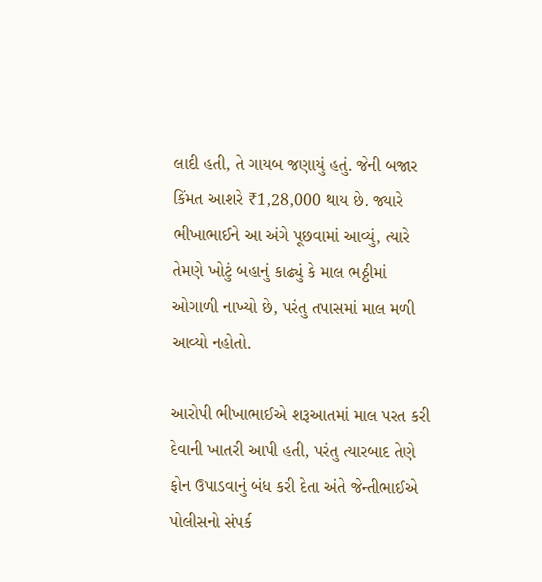લાદી હતી, તે ગાયબ જણાયું હતું. જેની બજાર કિંમત આશરે ₹1,28,000 થાય છે. જ્યારે ભીખાભાઈને આ અંગે પૂછવામાં આવ્યું, ત્યારે તેમણે ખોટું બહાનું કાઢ્યું કે માલ ભઠ્ઠીમાં ઓગાળી નાખ્યો છે, પરંતુ તપાસમાં માલ મળી આવ્યો નહોતો.

આરોપી ભીખાભાઈએ શરૂઆતમાં માલ પરત કરી દેવાની ખાતરી આપી હતી, પરંતુ ત્યારબાદ તેણે ફોન ઉપાડવાનું બંધ કરી દેતા અંતે જેન્તીભાઈએ પોલીસનો સંપર્ક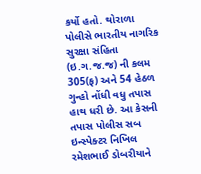કર્યો હતો. થોરાળા પોલીસે ભારતીય નાગરિક સુરક્ષા સંહિતા (ઇ.ગ.જ.જ) ની કલમ 305(ફ) અને 54 હેઠળ ગુન્હો નોંધી વધુ તપાસ હાથ ધરી છે. આ કેસની તપાસ પોલીસ સબ ઇન્સ્પેક્ટર નિખિલ રમેશભાઈ ડોબરીયાને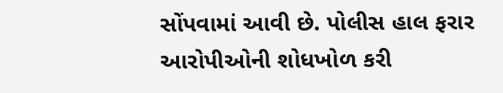સોંપવામાં આવી છે. પોલીસ હાલ ફરાર આરોપીઓની શોધખોળ કરી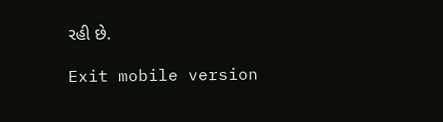રહી છે.

Exit mobile version